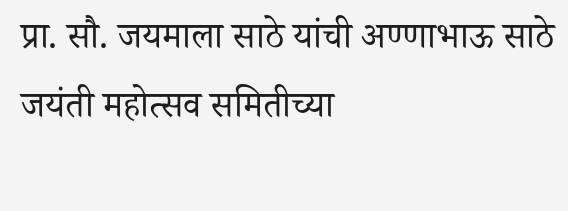प्रा. सौ. जयमाला साठे यांची अण्णाभाऊ साठे जयंती महोत्सव समितीच्या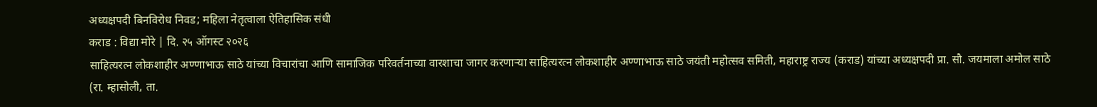अध्यक्षपदी बिनविरोध निवड; महिला नेतृत्वाला ऐतिहासिक संधी
कराड : विद्या मोरे | दि. २५ ऑगस्ट २०२६
साहित्यरत्न लोकशाहीर अण्णाभाऊ साठे यांच्या विचारांचा आणि सामाजिक परिवर्तनाच्या वारशाचा जागर करणाऱ्या साहित्यरत्न लोकशाहीर अण्णाभाऊ साठे जयंती महोत्सव समिती, महाराष्ट्र राज्य (कराड) यांच्या अध्यक्षपदी प्रा. सौ. जयमाला अमोल साठे (रा. म्हासोली, ता.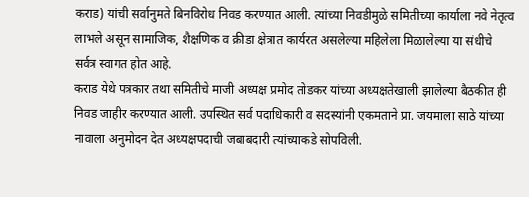कराड) यांची सर्वानुमते बिनविरोध निवड करण्यात आली. त्यांच्या निवडीमुळे समितीच्या कार्याला नवे नेतृत्व लाभले असून सामाजिक, शैक्षणिक व क्रीडा क्षेत्रात कार्यरत असलेल्या महिलेला मिळालेल्या या संधीचे सर्वत्र स्वागत होत आहे.
कराड येथे पत्रकार तथा समितीचे माजी अध्यक्ष प्रमोद तोडकर यांच्या अध्यक्षतेखाली झालेल्या बैठकीत ही निवड जाहीर करण्यात आली. उपस्थित सर्व पदाधिकारी व सदस्यांनी एकमताने प्रा. जयमाला साठे यांच्या नावाला अनुमोदन देत अध्यक्षपदाची जबाबदारी त्यांच्याकडे सोपविली.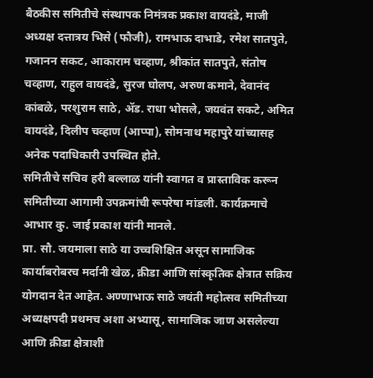बैठकीस समितीचे संस्थापक निमंत्रक प्रकाश वायदंडे, माजी अध्यक्ष दत्तात्रय भिसे (फौजी), रामभाऊ दाभाडे, रमेश सातपुते, गजानन सकट, आकाराम चव्हाण, श्रीकांत सातपुते, संतोष चव्हाण, राहुल वायदंडे, सुरज घोलप, अरुण कमाने, देवानंद कांबळे, परशुराम साठे, ॲड. राधा भोसले, जयवंत सकटे, अमित वायदंडे, दिलीप चव्हाण (आप्पा), सोमनाथ महापुरे यांच्यासह अनेक पदाधिकारी उपस्थित होते.
समितीचे सचिव हरी बल्लाळ यांनी स्वागत व प्रास्ताविक करून समितीच्या आगामी उपक्रमांची रूपरेषा मांडली. कार्यक्रमाचे आभार कु. जाई प्रकाश यांनी मानले.
प्रा. सौ. जयमाला साठे या उच्चशिक्षित असून सामाजिक कार्याबरोबरच मर्दानी खेळ, क्रीडा आणि सांस्कृतिक क्षेत्रात सक्रिय योगदान देत आहेत. अण्णाभाऊ साठे जयंती महोत्सव समितीच्या अध्यक्षपदी प्रथमच अशा अभ्यासू, सामाजिक जाण असलेल्या आणि क्रीडा क्षेत्राशी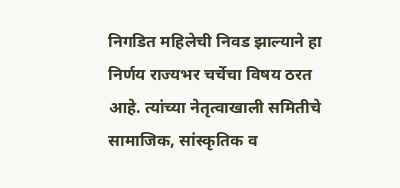निगडित महिलेची निवड झाल्याने हा निर्णय राज्यभर चर्चेचा विषय ठरत आहे. त्यांच्या नेतृत्वाखाली समितीचे सामाजिक, सांस्कृतिक व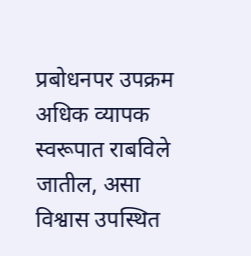प्रबोधनपर उपक्रम अधिक व्यापक स्वरूपात राबविले जातील, असा विश्वास उपस्थित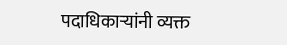पदाधिकाऱ्यांनी व्यक्त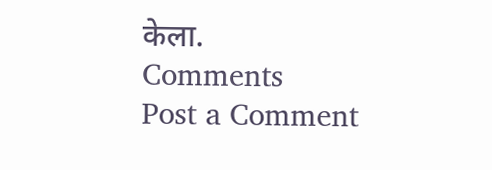केला.
Comments
Post a Comment